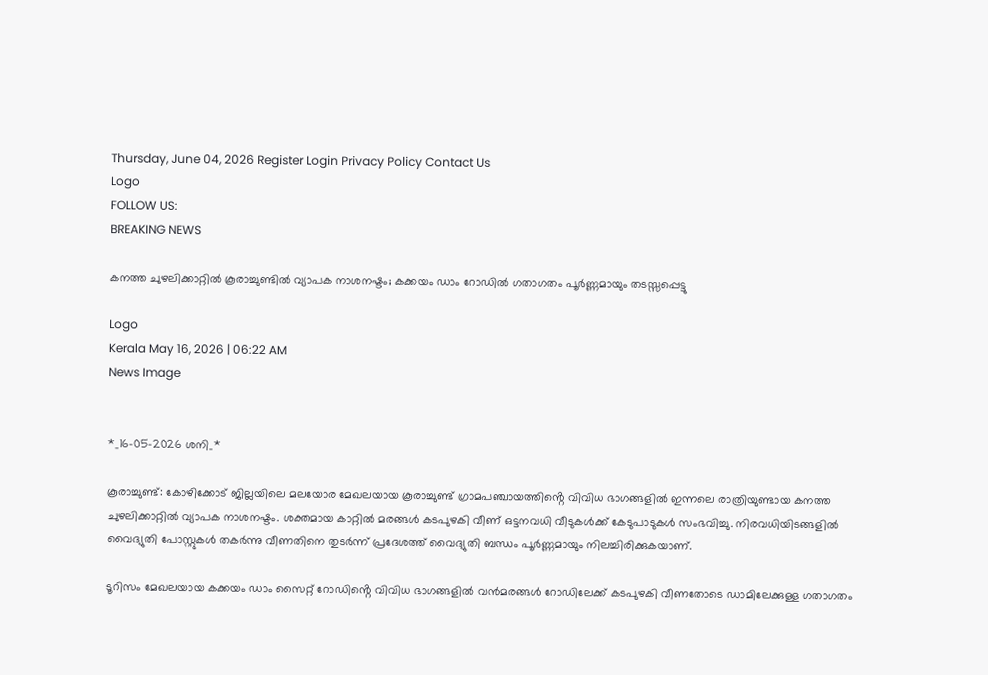Thursday, June 04, 2026 Register Login Privacy Policy Contact Us
Logo
FOLLOW US:
BREAKING NEWS

കനത്ത ചുഴലിക്കാറ്റിൽ കൂരാച്ചുണ്ടിൽ വ്യാപക നാശനഷ്ടം; കക്കയം ഡാം റോഡിൽ ഗതാഗതം പൂർണ്ണമായും തടസ്സപ്പെട്ടു

Logo
Kerala May 16, 2026 | 06:22 AM
News Image


*_16-05-2026 ശനി_*

കൂരാച്ചുണ്ട്: കോഴിക്കോട് ജില്ലയിലെ മലയോര മേഖലയായ കൂരാച്ചുണ്ട് ഗ്രാമപഞ്ചായത്തിൻ്റെ വിവിധ ഭാഗങ്ങളിൽ ഇന്നലെ രാത്രിയുണ്ടായ കനത്ത ചുഴലിക്കാറ്റിൽ വ്യാപക നാശനഷ്ടം. ശക്തമായ കാറ്റിൽ മരങ്ങൾ കടപുഴകി വീണ് ഒട്ടനവധി വീടുകൾക്ക് കേടുപാടുകൾ സംഭവിച്ചു. നിരവധിയിടങ്ങളിൽ വൈദ്യുതി പോസ്റ്റുകൾ തകർന്നു വീണതിനെ തുടർന്ന് പ്രദേശത്ത് വൈദ്യുതി ബന്ധം പൂർണ്ണമായും നിലച്ചിരിക്കുകയാണ്.

ടൂറിസം മേഖലയായ കക്കയം ഡാം സൈറ്റ് റോഡിൻ്റെ വിവിധ ഭാഗങ്ങളിൽ വൻമരങ്ങൾ റോഡിലേക്ക് കടപുഴകി വീണതോടെ ഡാമിലേക്കുള്ള ഗതാഗതം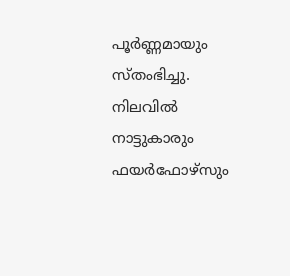പൂർണ്ണമായും സ്തംഭിച്ചു. നിലവിൽ നാട്ടുകാരും ഫയർഫോഴ്സും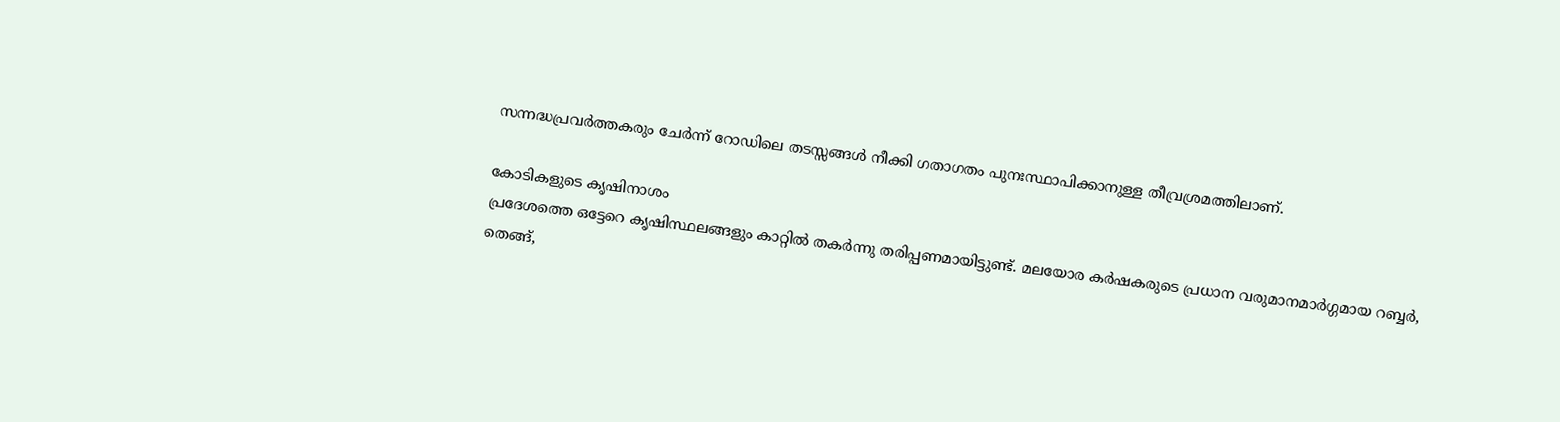സന്നദ്ധപ്രവർത്തകരും ചേർന്ന് റോഡിലെ തടസ്സങ്ങൾ നീക്കി ഗതാഗതം പുനഃസ്ഥാപിക്കാനുള്ള തീവ്രശ്രമത്തിലാണ്.

കോടികളുടെ കൃഷിനാശം
പ്രദേശത്തെ ഒട്ടേറെ കൃഷിസ്ഥലങ്ങളും കാറ്റിൽ തകർന്നു തരിപ്പണമായിട്ടുണ്ട്. മലയോര കർഷകരുടെ പ്രധാന വരുമാനമാർഗ്ഗമായ റബ്ബർ, തെങ്ങ്,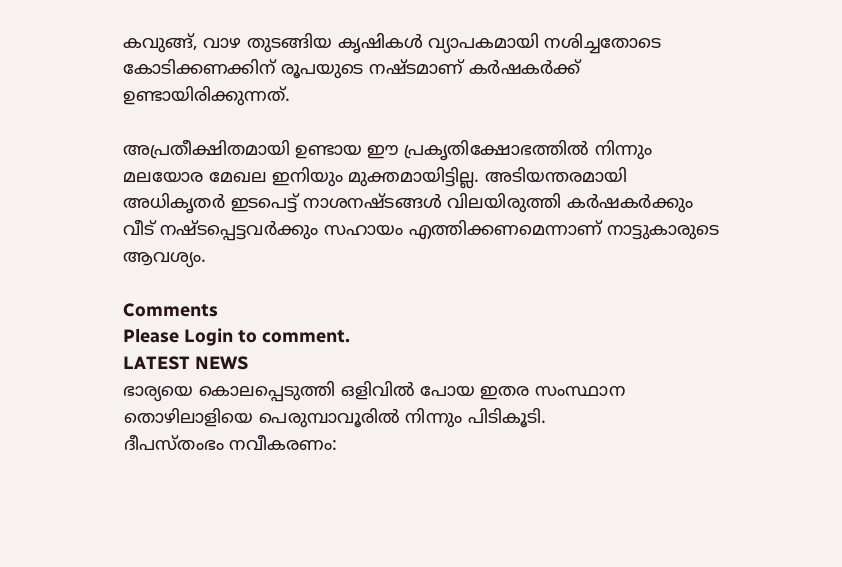കവുങ്ങ്, വാഴ തുടങ്ങിയ കൃഷികൾ വ്യാപകമായി നശിച്ചതോടെ കോടിക്കണക്കിന് രൂപയുടെ നഷ്ടമാണ് കർഷകർക്ക് ഉണ്ടായിരിക്കുന്നത്.

അപ്രതീക്ഷിതമായി ഉണ്ടായ ഈ പ്രകൃതിക്ഷോഭത്തിൽ നിന്നും മലയോര മേഖല ഇനിയും മുക്തമായിട്ടില്ല. അടിയന്തരമായി അധികൃതർ ഇടപെട്ട് നാശനഷ്ടങ്ങൾ വിലയിരുത്തി കർഷകർക്കും വീട് നഷ്ടപ്പെട്ടവർക്കും സഹായം എത്തിക്കണമെന്നാണ് നാട്ടുകാരുടെ ആവശ്യം.

Comments
Please Login to comment.
LATEST NEWS
ഭാര്യയെ കൊലപ്പെടുത്തി ഒളിവിൽ പോയ ഇതര സംസ്ഥാന തൊഴിലാളിയെ പെരുമ്പാവൂരിൽ നിന്നും പിടികൂടി.
ദീപസ്തംഭം നവീകരണം: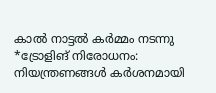കാൽ നാട്ടൽ കർമ്മം നടന്നു
*ട്രോളിങ് നിരോധനം: നിയന്ത്രണങ്ങള്‍ കര്‍ശനമായി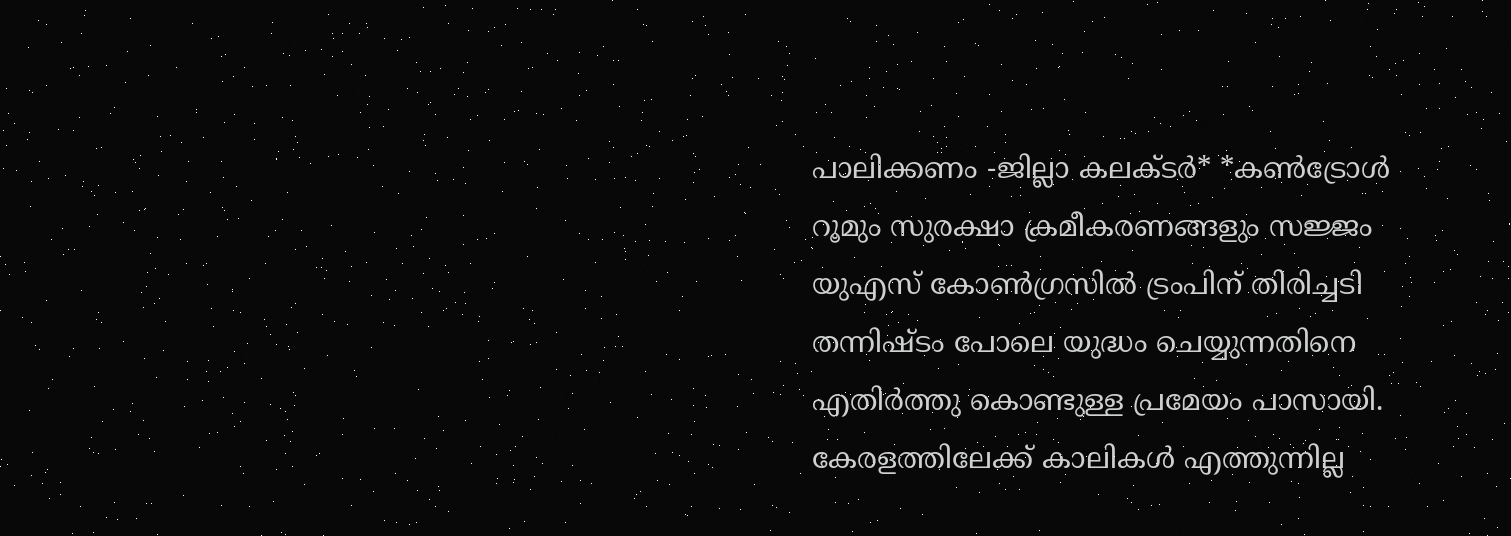പാലിക്കണം -ജില്ലാ കലക്ടര്‍* *കണ്‍ട്രോള്‍ റൂമും സുരക്ഷാ ക്രമീകരണങ്ങളും സജ്ജം
യുഎസ് കോൺഗ്രസിൽ ട്രംപിന് തിരിച്ചടി തന്നിഷ്ടം പോലെ യുദ്ധം ചെയ്യുന്നതിനെ എതിർത്തു കൊണ്ടുള്ള പ്രമേയം പാസായി.
കേരളത്തിലേക്ക് കാലികൾ എത്തുന്നില്ല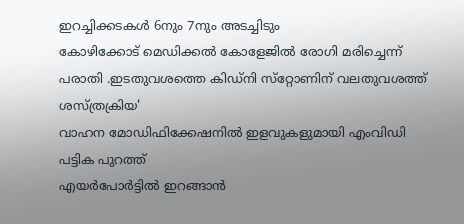ഇറച്ചിക്കടകൾ 6നും 7നും അടച്ചിടും
കോഴിക്കോട് മെഡിക്കൽ കോളേജിൽ രോഗി മരിച്ചെന്ന് പരാതി .ഇടതുവശത്തെ കിഡ്‌നി സ്‌റ്റോണിന് വലതുവശത്ത് ശസ്ത്രക്രിയ'
വാഹന മോഡിഫിക്കേഷനിൽ ഇളവുകളുമായി എംവിഡി പട്ടിക പുറത്ത്
എയർപോർട്ടിൽ ഇറങ്ങാൻ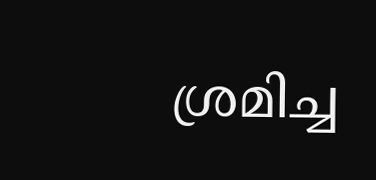ശ്ര‌മിച്ച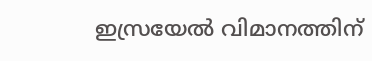ഇസ്രയേൽ വിമാനത്തിന്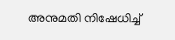അനുമതി നിഷേധിച്ച്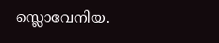സ്ലൊവേനിയ.